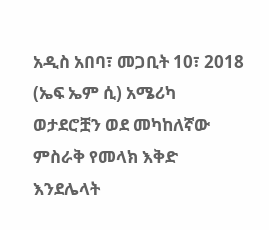አዲስ አበባ፣ መጋቢት 10፣ 2018 (ኤፍ ኤም ሲ) አሜሪካ ወታደሮቿን ወደ መካከለኛው ምስራቅ የመላክ እቅድ እንደሌላት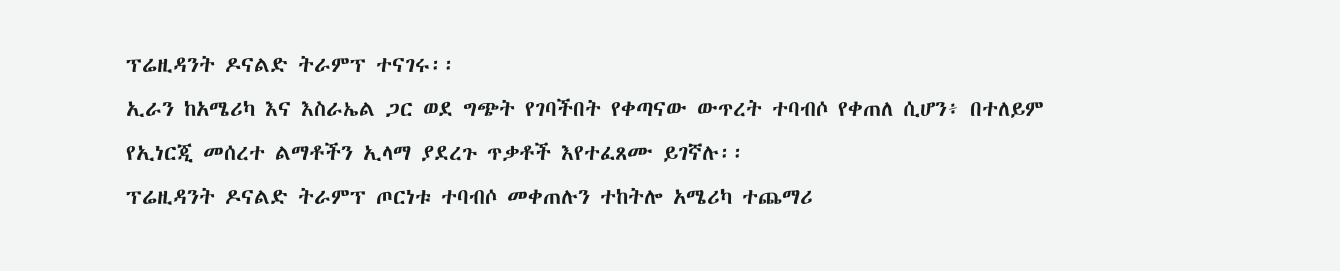ፕሬዚዳንት ዶናልድ ትራምፕ ተናገሩ፡፡
ኢራን ከአሜሪካ እና እስራኤል ጋር ወደ ግጭት የገባችበት የቀጣናው ውጥረት ተባብሶ የቀጠለ ሲሆን፥ በተለይም የኢነርጂ መሰረተ ልማቶችን ኢላማ ያደረጉ ጥቃቶች እየተፈጸሙ ይገኛሉ፡፡
ፕሬዚዳንት ዶናልድ ትራምፕ ጦርነቱ ተባብሶ መቀጠሉን ተከትሎ አሜሪካ ተጨማሪ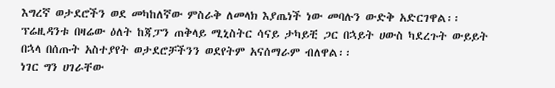እግረኛ ወታደሮችን ወደ መካከለኛው ምስራቅ ለመላክ እያጤነች ነው መባሉን ውድቅ አድርገዋል፡፡
ፕሬዚዳንቱ በዛሬው ዕለት ከጃፓን ጠቅላይ ሚኒስትር ሳናይ ታካይቺ ጋር በኋይት ሀውስ ካደረጉት ውይይት በኋላ በሰጡት አስተያየት ወታደሮቻችንን ወደየትም አናሰማራም ብለዋል፡፡
ነገር ግን ሀገራቸው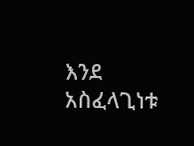እንደ አስፈላጊነቱ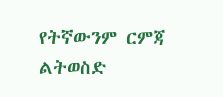የትኛውንም ርምጃ ልትወስድ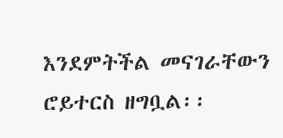እንደምትችል መናገራቸውን ሮይተርስ ዘግቧል፡፡